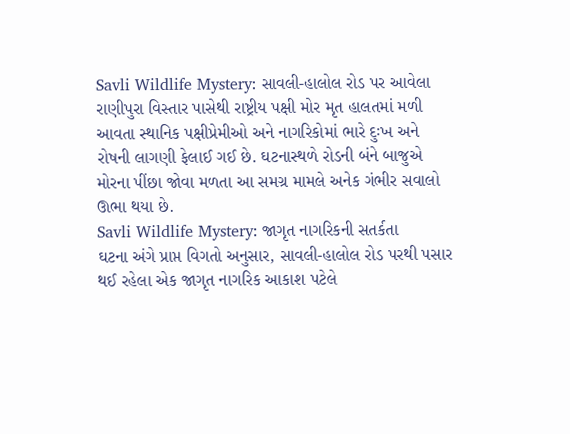Savli Wildlife Mystery: સાવલી-હાલોલ રોડ પર આવેલા રાણીપુરા વિસ્તાર પાસેથી રાષ્ટ્રીય પક્ષી મોર મૃત હાલતમાં મળી આવતા સ્થાનિક પક્ષીપ્રેમીઓ અને નાગરિકોમાં ભારે દુઃખ અને રોષની લાગણી ફેલાઈ ગઈ છે. ઘટનાસ્થળે રોડની બંને બાજુએ મોરના પીંછા જોવા મળતા આ સમગ્ર મામલે અનેક ગંભીર સવાલો ઊભા થયા છે.
Savli Wildlife Mystery: જાગૃત નાગરિકની સતર્કતા
ઘટના અંગે પ્રાપ્ત વિગતો અનુસાર, સાવલી-હાલોલ રોડ પરથી પસાર થઈ રહેલા એક જાગૃત નાગરિક આકાશ પટેલે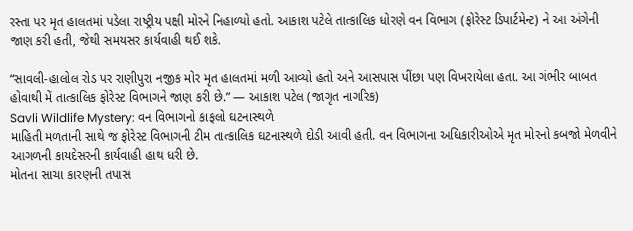રસ્તા પર મૃત હાલતમાં પડેલા રાષ્ટ્રીય પક્ષી મોરને નિહાળ્યો હતો. આકાશ પટેલે તાત્કાલિક ધોરણે વન વિભાગ (ફોરેસ્ટ ડિપાર્ટમેન્ટ) ને આ અંગેની જાણ કરી હતી, જેથી સમયસર કાર્યવાહી થઈ શકે.

“સાવલી-હાલોલ રોડ પર રાણીપુરા નજીક મોર મૃત હાલતમાં મળી આવ્યો હતો અને આસપાસ પીંછા પણ વિખરાયેલા હતા. આ ગંભીર બાબત હોવાથી મેં તાત્કાલિક ફોરેસ્ટ વિભાગને જાણ કરી છે.” — આકાશ પટેલ (જાગૃત નાગરિક)
Savli Wildlife Mystery: વન વિભાગનો કાફલો ઘટનાસ્થળે
માહિતી મળતાની સાથે જ ફોરેસ્ટ વિભાગની ટીમ તાત્કાલિક ઘટનાસ્થળે દોડી આવી હતી. વન વિભાગના અધિકારીઓએ મૃત મોરનો કબજો મેળવીને આગળની કાયદેસરની કાર્યવાહી હાથ ધરી છે.
મોતના સાચા કારણની તપાસ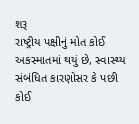શરૂ
રાષ્ટ્રીય પક્ષીનું મોત કોઈ અકસ્માતમાં થયું છે, સ્વાસ્થ્ય સંબંધિત કારણોસર કે પછી કોઈ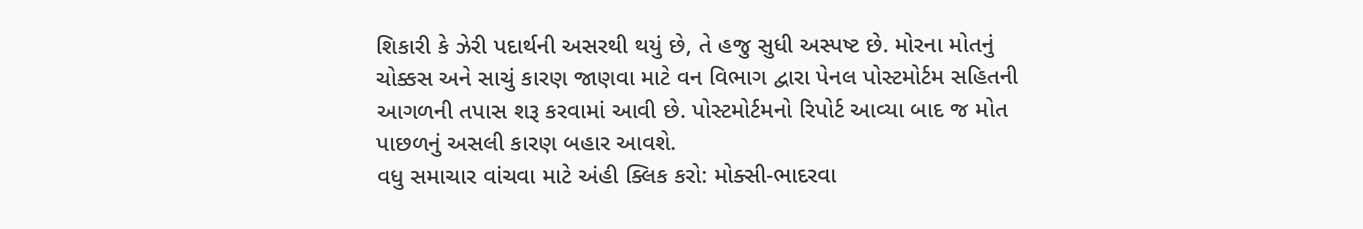શિકારી કે ઝેરી પદાર્થની અસરથી થયું છે, તે હજુ સુધી અસ્પષ્ટ છે. મોરના મોતનું ચોક્કસ અને સાચું કારણ જાણવા માટે વન વિભાગ દ્વારા પેનલ પોસ્ટમોર્ટમ સહિતની આગળની તપાસ શરૂ કરવામાં આવી છે. પોસ્ટમોર્ટમનો રિપોર્ટ આવ્યા બાદ જ મોત પાછળનું અસલી કારણ બહાર આવશે.
વધુ સમાચાર વાંચવા માટે અંહી ક્લિક કરો: મોક્સી-ભાદરવા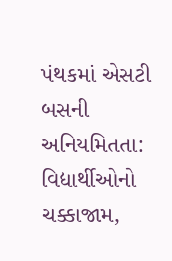પંથકમાં એસટી બસની અનિયમિતતા: વિદ્યાર્થીઓનો ચક્કાજામ,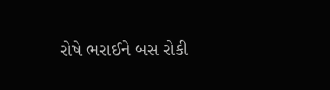રોષે ભરાઈને બસ રોકી